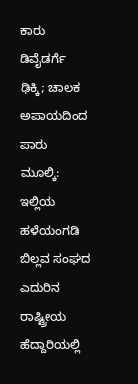ಕಾರು ಡಿವೈಡರ್ಗೆ ಢಿಕ್ಕಿ; ಚಾಲಕ ಅಪಾಯದಿಂದ ಪಾರು
ಮೂಲ್ಕಿ: ಇಲ್ಲಿಯ ಹಳೆಯಂಗಡಿ ಬಿಲ್ಲವ ಸಂಘದ ಎದುರಿನ ರಾಷ್ಟ್ರೀಯ ಹೆದ್ದಾರಿಯಲ್ಲಿ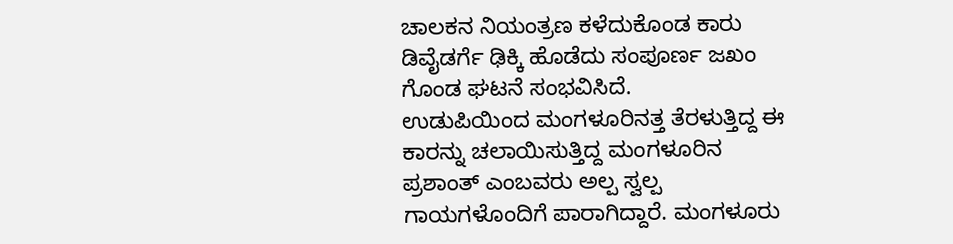ಚಾಲಕನ ನಿಯಂತ್ರಣ ಕಳೆದುಕೊಂಡ ಕಾರು ಡಿವೈಡರ್ಗೆ ಢಿಕ್ಕಿ ಹೊಡೆದು ಸಂಪೂರ್ಣ ಜಖಂ ಗೊಂಡ ಘಟನೆ ಸಂಭವಿಸಿದೆ.
ಉಡುಪಿಯಿಂದ ಮಂಗಳೂರಿನತ್ತ ತೆರಳುತ್ತಿದ್ದ ಈ ಕಾರನ್ನು ಚಲಾಯಿಸುತ್ತಿದ್ದ ಮಂಗಳೂರಿನ ಪ್ರಶಾಂತ್ ಎಂಬವರು ಅಲ್ಪ ಸ್ವಲ್ಪ ಗಾಯಗಳೊಂದಿಗೆ ಪಾರಾಗಿದ್ದಾರೆ. ಮಂಗಳೂರು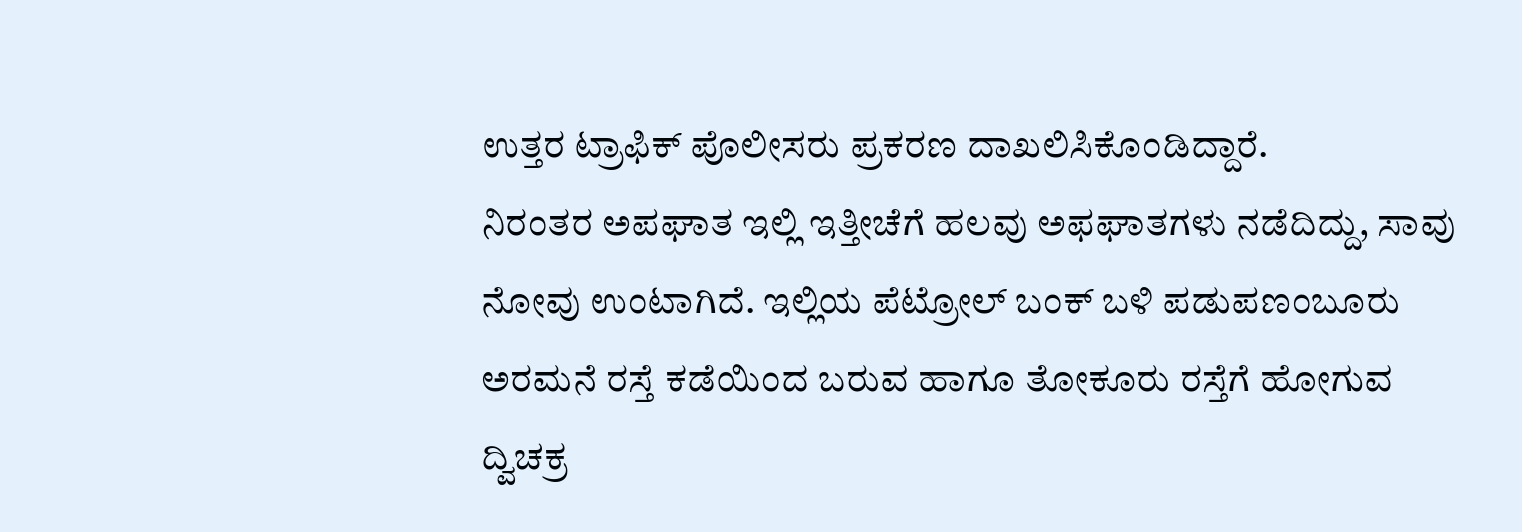ಉತ್ತರ ಟ್ರಾಫಿಕ್ ಪೊಲೀಸರು ಪ್ರಕರಣ ದಾಖಲಿಸಿಕೊಂಡಿದ್ದಾರೆ.
ನಿರಂತರ ಅಪಘಾತ ಇಲ್ಲಿ ಇತ್ತೀಚೆಗೆ ಹಲವು ಅಫಘಾತಗಳು ನಡೆದಿದ್ದು, ಸಾವು ನೋವು ಉಂಟಾಗಿದೆ. ಇಲ್ಲಿಯ ಪೆಟ್ರೋಲ್ ಬಂಕ್ ಬಳಿ ಪಡುಪಣಂಬೂರು ಅರಮನೆ ರಸ್ತೆ ಕಡೆಯಿಂದ ಬರುವ ಹಾಗೂ ತೋಕೂರು ರಸ್ತೆಗೆ ಹೋಗುವ ದ್ವಿಚಕ್ರ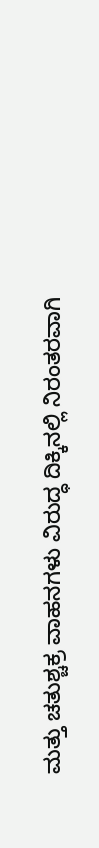ಮತ್ತು ಚತುಶ್ಚಕ್ರ ವಾಹನಗಳು ವಿರುದ್ಧ ದಿಕ್ಕಿನಲ್ಲಿ ನಿರಂತರವಾಗಿ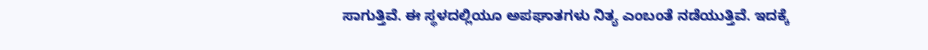ಸಾಗುತ್ತಿವೆ. ಈ ಸ್ಥಳದಲ್ಲಿಯೂ ಅಪಘಾತಗಳು ನಿತ್ಯ ಎಂಬಂತೆ ನಡೆಯುತ್ತಿವೆ. ಇದಕ್ಕೆ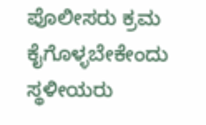ಪೊಲೀಸರು ಕ್ರಮ ಕೈಗೊಳ್ಳಬೇಕೇಂದು ಸ್ಥಳೀಯರು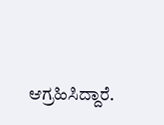ಆಗ್ರಹಿಸಿದ್ದಾರೆ.